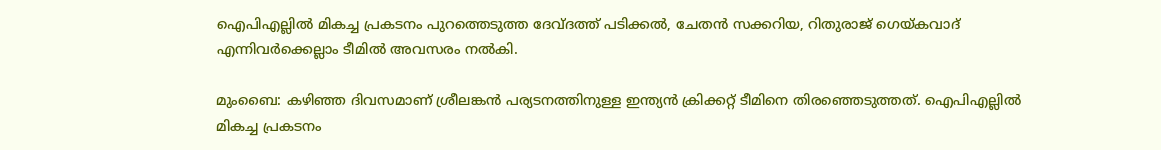ഐപിഎല്ലില്‍ മികച്ച പ്രകടനം പുറത്തെടുത്ത ദേവ്ദത്ത് പടിക്കല്‍, ചേതന്‍ സക്കറിയ, റിതുരാജ് ഗെയ്കവാദ് എന്നിവര്‍ക്കെല്ലാം ടീമില്‍ അവസരം നല്‍കി.

മുംബൈ: കഴിഞ്ഞ ദിവസമാണ് ശ്രീലങ്കന്‍ പര്യടനത്തിനുള്ള ഇന്ത്യന്‍ ക്രിക്കറ്റ് ടീമിനെ തിരഞ്ഞെടുത്തത്. ഐപിഎല്ലില്‍ മികച്ച പ്രകടനം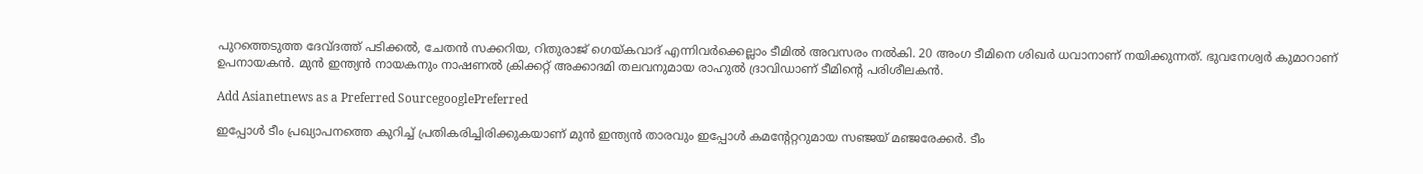പുറത്തെടുത്ത ദേവ്ദത്ത് പടിക്കല്‍, ചേതന്‍ സക്കറിയ, റിതുരാജ് ഗെയ്കവാദ് എന്നിവര്‍ക്കെല്ലാം ടീമില്‍ അവസരം നല്‍കി. 20 അംഗ ടീമിനെ ശിഖര്‍ ധവാനാണ് നയിക്കുന്നത്. ഭുവനേശ്വര്‍ കുമാറാണ് ഉപനായകന്‍. മുന്‍ ഇന്ത്യന്‍ നായകനും നാഷണല്‍ ക്രിക്കറ്റ് അക്കാദമി തലവനുമായ രാഹുല്‍ ദ്രാവിഡാണ് ടീമിന്റെ പരിശീലകന്‍.

Add Asianetnews as a Preferred SourcegooglePreferred

ഇപ്പോള്‍ ടീം പ്രഖ്യാപനത്തെ കുറിച്ച് പ്രതികരിച്ചിരിക്കുകയാണ് മുന്‍ ഇന്ത്യന്‍ താരവും ഇപ്പോള്‍ കമന്റേറ്ററുമായ സഞ്ജയ് മഞ്ജരേക്കര്‍. ടീം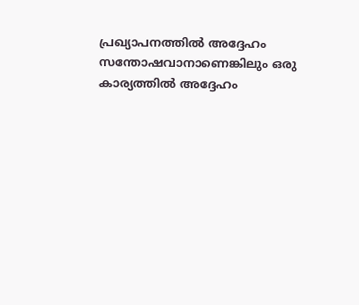പ്രഖ്യാപനത്തില്‍ അദ്ദേഹം സന്തോഷവാനാണെങ്കിലും ഒരു കാര്യത്തില്‍ അദ്ദേഹം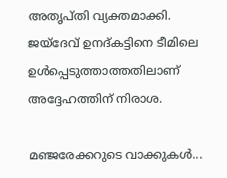അതൃപ്തി വ്യക്തമാക്കി. ജയ്‌ദേവ് ഉനദ്കട്ടിനെ ടീമിലെ ഉള്‍പ്പെടുത്താത്തതിലാണ് അദ്ദേഹത്തിന് നിരാശ.

മഞ്ജരേക്കറുടെ വാക്കുകള്‍...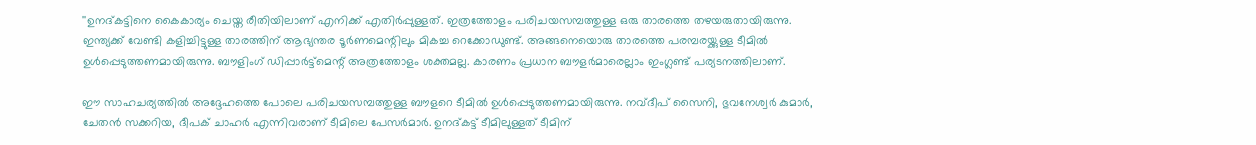''ഉനദ്കട്ടിനെ കൈകാര്യം ചെയ്ത രീതിയിലാണ് എനിക്ക് എതിര്‍പ്പുള്ളത്. ഇത്രത്തോളം പരിചയസമ്പത്തുള്ള ഒരു താരത്തെ തഴയരുതായിരുന്നു. ഇന്ത്യക്ക് വേണ്ടി കളിച്ചിട്ടുള്ള താരത്തിന് ആഭ്യന്തര ടൂര്‍ണമെന്റിലും മികച്ച റെക്കോഡുണ്ട്. അങ്ങനെയൊരു താരത്തെ പരമ്പരയ്ക്കുള്ള ടീമില്‍ ഉള്‍പ്പെടുത്തണമായിരുന്നു. ബൗളിംഗ് ഡിപ്പാര്‍ട്ട്‌മെന്റ് അത്രത്തോളം ശക്തമല്ല. കാരണം പ്രധാന ബൗളര്‍മാരെല്ലാം ഇംഗ്ലണ്ട് പര്യടനത്തിലാണ്.

ഈ സാഹചര്യത്തില്‍ അദ്ദേഹത്തെ പോലെ പരിചയസമ്പത്തുള്ള ബൗളറെ ടീമില്‍ ഉള്‍പ്പെടുത്തണമായിരുന്നു. നവ്ദീപ് സൈനി, ഭുവനേശ്വര്‍ കുമാര്‍, ചേതന്‍ സക്കറിയ, ദീപക് ചാഹര്‍ എന്നിവരാണ് ടീമിലെ പേസര്‍മാര്‍. ഉനദ്കട്ട് ടീമിലുള്ളത് ടീമിന്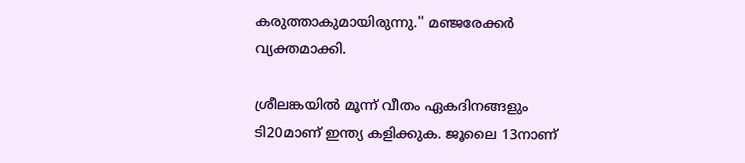കരുത്താകുമായിരുന്നു.'' മഞ്ജരേക്കര്‍ വ്യക്തമാക്കി.

ശ്രീലങ്കയില്‍ മൂന്ന് വീതം ഏകദിനങ്ങളും ടി20മാണ് ഇന്ത്യ കളിക്കുക. ജൂലൈ 13നാണ്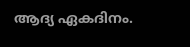ആദ്യ ഏകദിനം.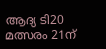ആദ്യ ടി20 മത്സരം 21ന്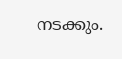നടക്കും.